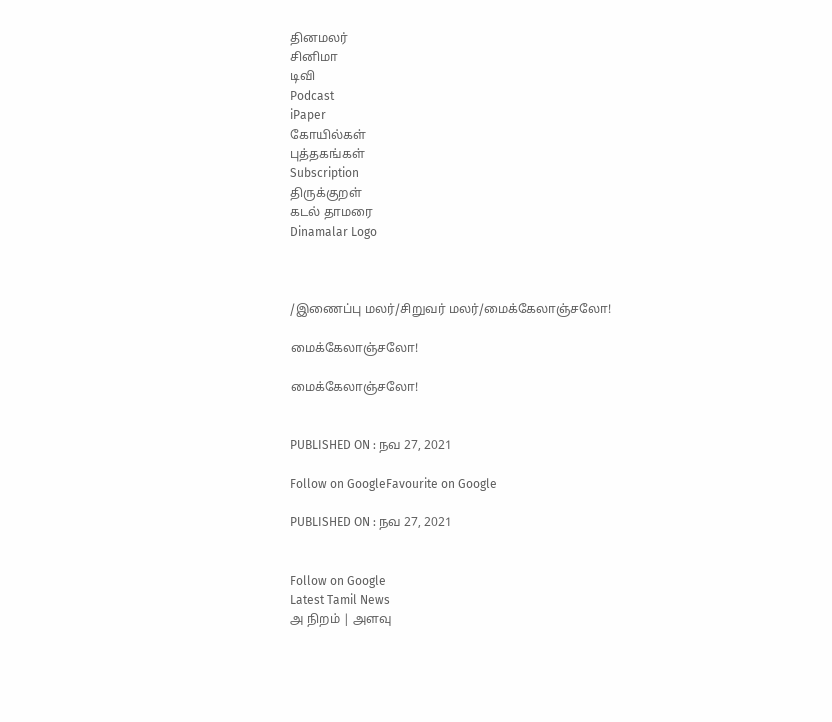தினமலர்
சினிமா
டிவி
Podcast
iPaper
கோயில்கள்
புத்தகங்கள்
Subscription
திருக்குறள்
கடல் தாமரை
Dinamalar Logo



/இணைப்பு மலர்/சிறுவர் மலர்/மைக்கேலாஞ்சலோ!

மைக்கேலாஞ்சலோ!

மைக்கேலாஞ்சலோ!


PUBLISHED ON : நவ 27, 2021

Follow on GoogleFavourite on Google

PUBLISHED ON : நவ 27, 2021


Follow on Google
Latest Tamil News
அ நிறம் | அளவு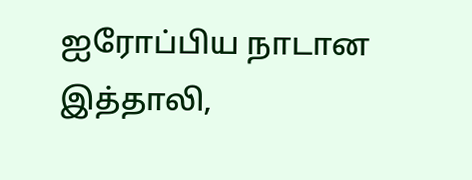ஐரோப்பிய நாடான இத்தாலி,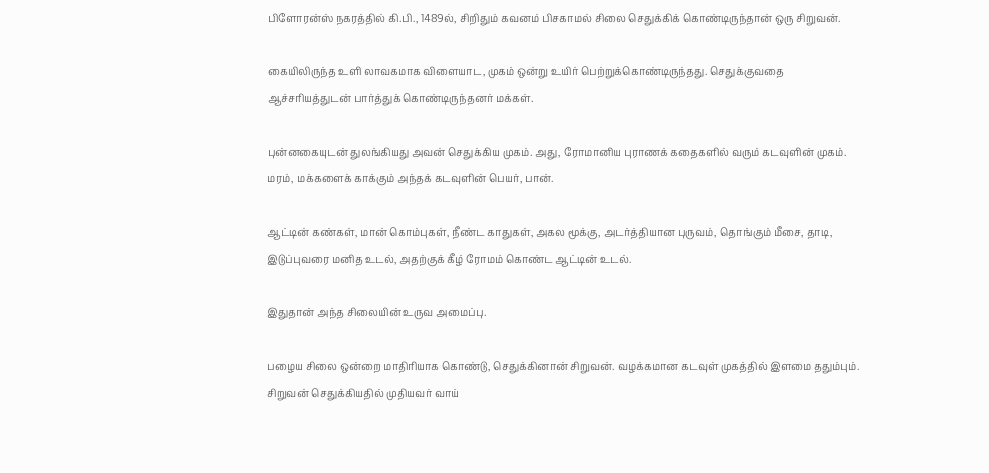பிளோரன்ஸ் நகரத்தில் கி.பி., 1489ல், சிறிதும் கவனம் பிசகாமல் சிலை செதுக்கிக் கொண்டிருந்தான் ஒரு சிறுவன்.

கையிலிருந்த உளி லாவகமாக விளையாட, முகம் ஒன்று உயிர் பெற்றுக்கொண்டிருந்தது. செதுக்குவதை ஆச்சரியத்துடன் பார்த்துக் கொண்டிருந்தனர் மக்கள்.

புன்னகையுடன் துலங்கியது அவன் செதுக்கிய முகம். அது, ரோமானிய புராணக் கதைகளில் வரும் கடவுளின் முகம். மரம், மக்களைக் காக்கும் அந்தக் கடவுளின் பெயர், பான்.

ஆட்டின் கண்கள், மான் கொம்புகள், நீண்ட காதுகள், அகல மூக்கு, அடர்த்தியான புருவம், தொங்கும் மீசை, தாடி, இடுப்புவரை மனித உடல், அதற்குக் கீழ் ரோமம் கொண்ட ஆட்டின் உடல்.

இதுதான் அந்த சிலையின் உருவ அமைப்பு.

பழைய சிலை ஒன்றை மாதிரியாக கொண்டு, செதுக்கினான் சிறுவன். வழக்கமான கடவுள் முகத்தில் இளமை ததும்பும். சிறுவன் செதுக்கியதில் முதியவர் வாய்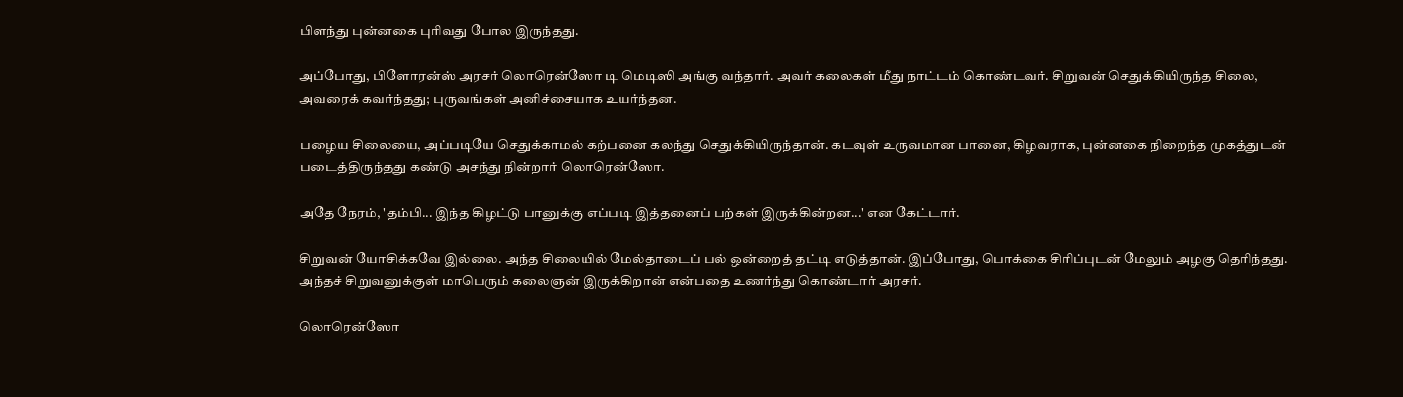பிளந்து புன்னகை புரிவது போல இருந்தது.

அப்போது, பிளோரன்ஸ் அரசர் லொரென்ஸோ டி மெடிஸி அங்கு வந்தார். அவர் கலைகள் மீது நாட்டம் கொண்டவர். சிறுவன் செதுக்கியிருந்த சிலை, அவரைக் கவர்ந்தது; புருவங்கள் அனிச்சையாக உயர்ந்தன.

பழைய சிலையை, அப்படியே செதுக்காமல் கற்பனை கலந்து செதுக்கியிருந்தான். கடவுள் உருவமான பானை, கிழவராக, புன்னகை நிறைந்த முகத்துடன் படைத்திருந்தது கண்டு அசந்து நின்றார் லொரென்ஸோ.

அதே நேரம், 'தம்பி... இந்த கிழட்டு பானுக்கு எப்படி இத்தனைப் பற்கள் இருக்கின்றன...' என கேட்டார்.

சிறுவன் யோசிக்கவே இல்லை. அந்த சிலையில் மேல்தாடைப் பல் ஒன்றைத் தட்டி எடுத்தான். இப்போது, பொக்கை சிரிப்புடன் மேலும் அழகு தெரிந்தது. அந்தச் சிறுவனுக்குள் மாபெரும் கலைஞன் இருக்கிறான் என்பதை உணர்ந்து கொண்டார் அரசர்.

லொரென்ஸோ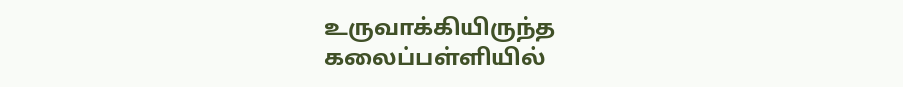உருவாக்கியிருந்த கலைப்பள்ளியில்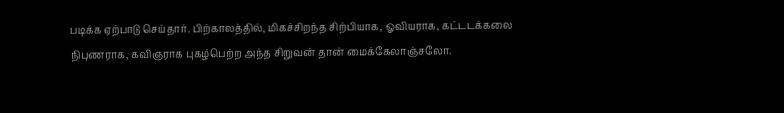படிக்க ஏற்பாடு செய்தார். பிற்காலத்தில், மிகச்சிறந்த சிற்பியாக, ஓவியராக, கட்டடக்கலை நிபுணராக, கவிஞராக புகழ்பெற்ற அந்த சிறுவன் தான் மைக்கேலாஞ்சலோ.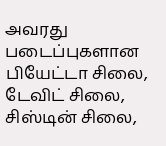அவரது படைப்புகளான பியேட்டா சிலை, டேவிட் சிலை, சிஸ்டின் சிலை,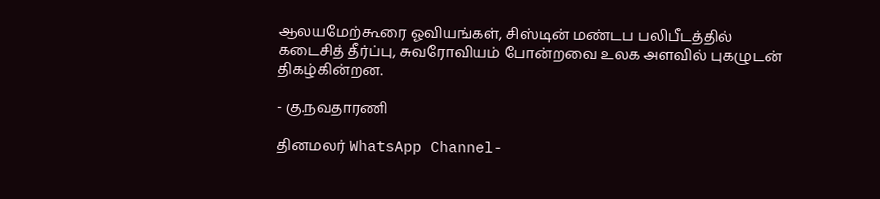ஆலயமேற்கூரை ஓவியங்கள், சிஸ்டின் மண்டப பலிபீடத்தில் கடைசித் தீர்ப்பு, சுவரோவியம் போன்றவை உலக அளவில் புகழுடன் திகழ்கின்றன.

- கு.நவதாரணி

தினமலர் WhatsApp Channel-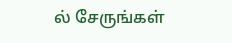ல் சேருங்கள்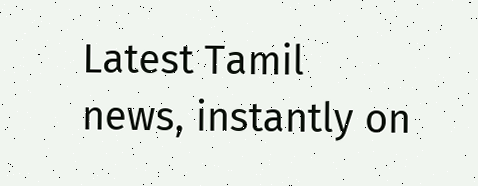Latest Tamil news, instantly on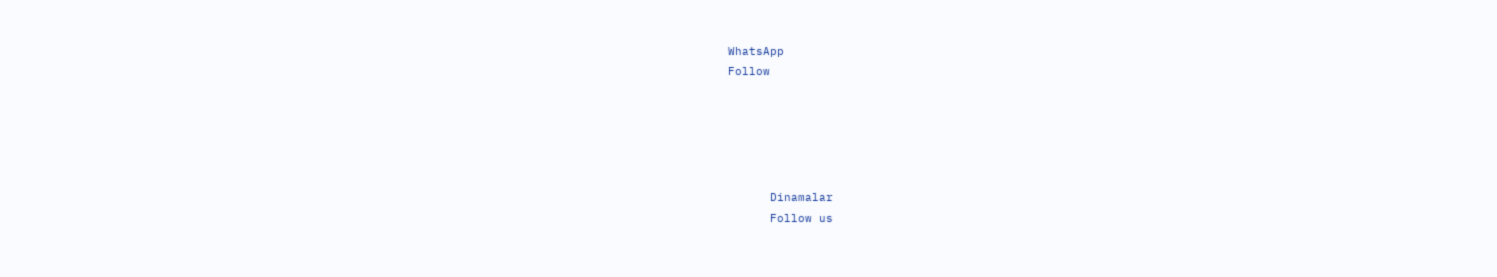WhatsApp
Follow





      Dinamalar
      Follow us